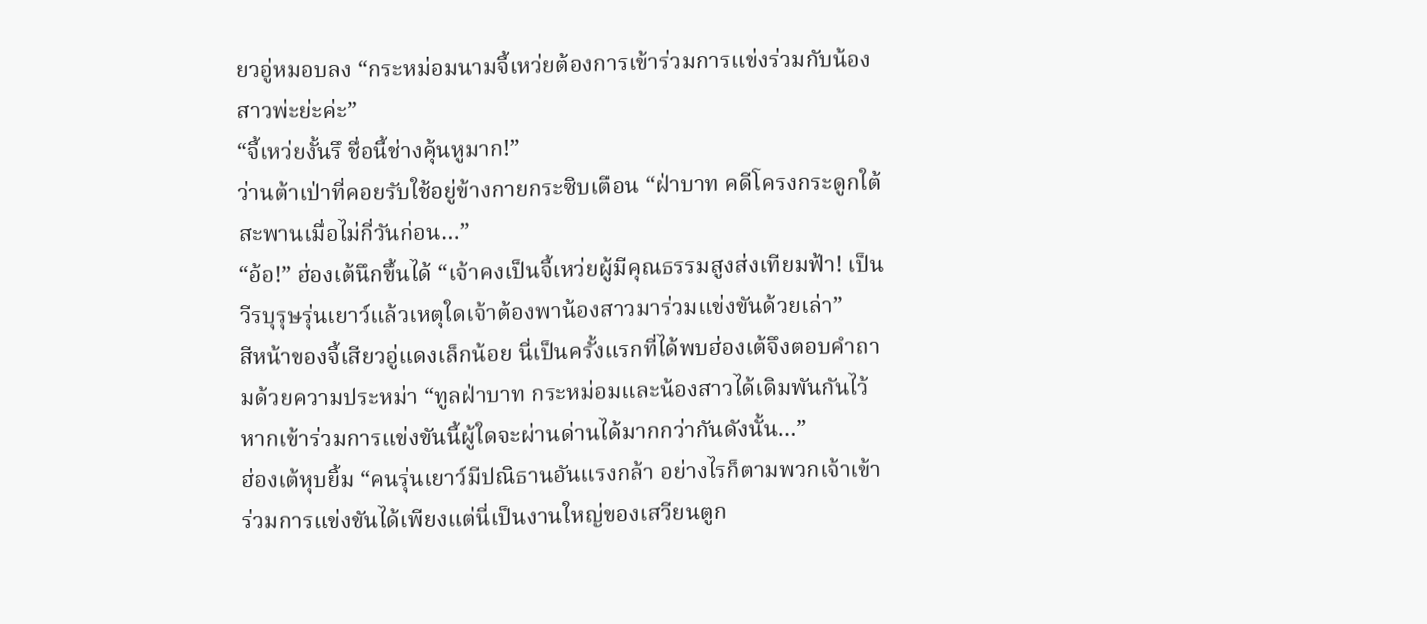ยวอู่หมอบลง “กระหม่อมนามจี้เหว่ยต้องการเข้าร่วมการแข่งร่วมกับน้องสาวพ่ะย่ะค่ะ”
“จี้เหว่ยงั้นรึ ชื่อนี้ช่างคุ้นหูมาก!”
ว่านต้าเป่าที่คอยรับใช้อยู่ข้างกายกระซิบเตือน “ฝ่าบาท คดีโครงกระดูกใต้สะพานเมื่อไม่กี่วันก่อน…”
“อ้อ!” ฮ่องเต้นึกขึ้นได้ “เจ้าคงเป็นจี้เหว่ยผู้มีคุณธรรมสูงส่งเทียมฟ้า! เป็นวีรบุรุษรุ่นเยาว์แล้วเหตุใดเจ้าต้องพาน้องสาวมาร่วมแข่งขันด้วยเล่า”
สีหน้าของจี้เสียวอู่แดงเล็กน้อย นี่เป็นครั้งแรกที่ได้พบฮ่องเต้จึงตอบคำถามด้วยความประหม่า “ทูลฝ่าบาท กระหม่อมและน้องสาวได้เดิมพันกันไว้ หากเข้าร่วมการแข่งขันนี้ผู้ใดจะผ่านด่านได้มากกว่ากันดังนั้น…”
ฮ่องเต้หุบยิ้ม “คนรุ่นเยาว์มีปณิธานอันแรงกล้า อย่างไรก็ตามพวกเจ้าเข้าร่วมการแข่งขันได้เพียงแต่นี่เป็นงานใหญ่ของเสวียนตูก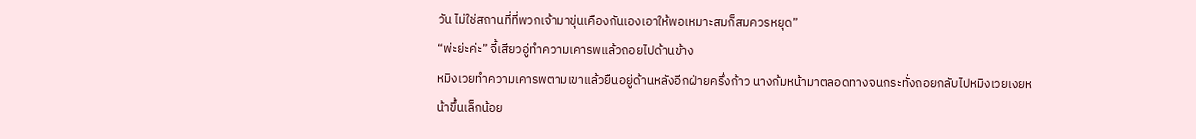วัน ไม่ใช่สถานที่ที่พวกเจ้ามาขุ่นเคืองกันเองเอาให้พอเหมาะสมก็สมควรหยุด”
“พ่ะย่ะค่ะ” จี้เสียวอู่ทำความเคารพแล้วถอยไปด้านข้าง
หมิงเวยทำความเคารพตามเขาแล้วยืนอยู่ด้านหลังอีกฝ่ายครึ่งก้าว นางก้มหน้ามาตลอดทางจนกระทั่งถอยกลับไปหมิงเวยเงยหน้าขึ้นเล็กน้อย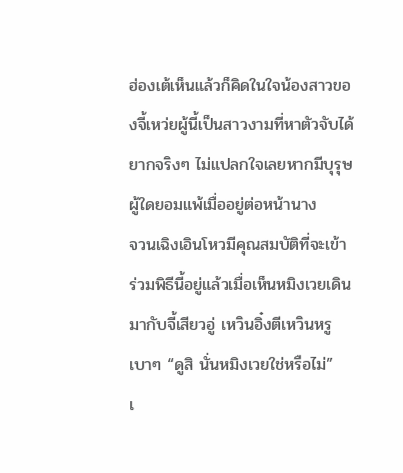ฮ่องเต้เห็นแล้วก็คิดในใจน้องสาวของจี้เหว่ยผู้นี้เป็นสาวงามที่หาตัวจับได้ยากจริงๆ ไม่แปลกใจเลยหากมีบุรุษผู้ใดยอมแพ้เมื่ออยู่ต่อหน้านาง
จวนเฉิงเอินโหวมีคุณสมบัติที่จะเข้าร่วมพิธีนี้อยู่แล้วเมื่อเห็นหมิงเวยเดินมากับจี้เสียวอู่ เหวินอิ๋งตีเหวินหรูเบาๆ “ดูสิ นั่นหมิงเวยใช่หรือไม่”
เ